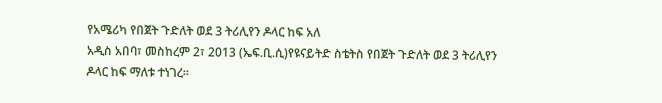የአሜሪካ የበጀት ጉድለት ወደ 3 ትሪሊየን ዶላር ከፍ አለ
አዲስ አበባ፣ መስከረም 2፣ 2013 (ኤፍ.ቢ.ሲ)የዩናይትድ ስቴትስ የበጀት ጉድለት ወደ 3 ትሪሊየን ዶላር ከፍ ማለቱ ተነገረ።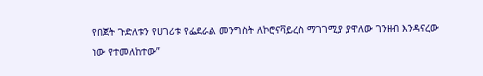የበጀት ጉድለቱን የሀገሪቱ የፌደራል መንግስት ለኮሮናቫይረስ ማገገሚያ ያዋለው ገንዘብ እንዳናረው ነው የተመለከተው”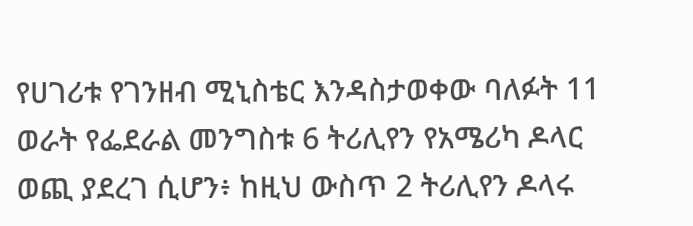የሀገሪቱ የገንዘብ ሚኒስቴር እንዳስታወቀው ባለፉት 11 ወራት የፌደራል መንግስቱ 6 ትሪሊየን የአሜሪካ ዶላር ወጪ ያደረገ ሲሆን፥ ከዚህ ውስጥ 2 ትሪሊየን ዶላሩ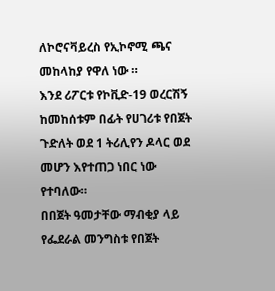ለኮሮናቫይረስ የኢኮኖሚ ጫና መከላከያ የዋለ ነው ።
እንደ ሪፖርቱ የኮቪድ-19 ወረርሽኝ ከመከሰቱም በፊት የሀገሪቱ የበጀት ጉድለት ወደ 1 ትሪሊየን ዶላር ወደ መሆን እየተጠጋ ነበር ነው የተባለው።
በበጀት ዓመታቸው ማብቂያ ላይ የፌደራል መንግስቱ የበጀት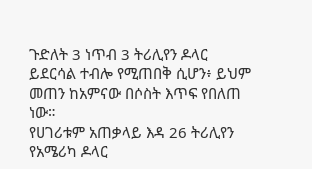ጉድለት 3 ነጥብ 3 ትሪሊየን ዶላር ይደርሳል ተብሎ የሚጠበቅ ሲሆን፥ ይህም መጠን ከአምናው በሶስት እጥፍ የበለጠ ነው።
የሀገሪቱም አጠቃላይ እዳ 26 ትሪሊየን የአሜሪካ ዶላር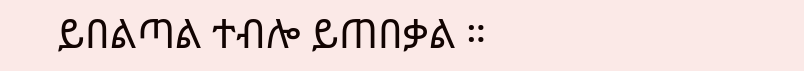ይበልጣል ተብሎ ይጠበቃል ።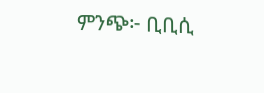ምንጭ፦ ቢቢሲ